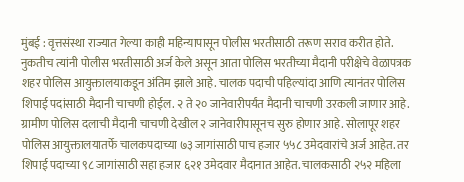मुंबई : वृत्तसंस्था राज्यात गेल्या काही महिन्यापासून पोलीस भरतीसाठी तरूण सराव करीत होते. नुकतीच त्यांनी पोलीस भरतीसाठी अर्ज केले असून आता पोलिस भरतीच्या मैदानी परीक्षेचे वेळापत्रक शहर पोलिस आयुक्तालयाकडून अंतिम झाले आहे. चालक पदाची पहिल्यांदा आणि त्यानंतर पोलिस शिपाई पदांसाठी मैदानी चाचणी होईल. २ ते २० जानेवारीपर्यंत मैदानी चाचणी उरकली जाणार आहे. ग्रामीण पोलिस दलाची मैदानी चाचणी देखील २ जानेवारीपासूनच सुरु होणार आहे. सोलापूर शहर पोलिस आयुक्तालयातर्फे चालकपदाच्या ७३ जागांसाठी पाच हजार ५५८ उमेदवारांचे अर्ज आहेत. तर शिपाई पदाच्या ९८ जागांसाठी सहा हजार ६२१ उमेदवार मैदानात आहेत. चालकसाठी २५२ महिला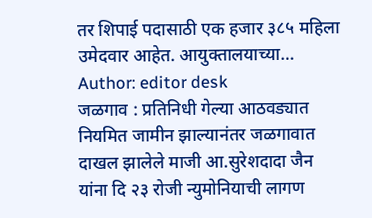तर शिपाई पदासाठी एक हजार ३८५ महिला उमेदवार आहेत. आयुक्तालयाच्या…
Author: editor desk
जळगाव : प्रतिनिधी गेल्या आठवड्यात नियमित जामीन झाल्यानंतर जळगावात दाखल झालेले माजी आ.सुरेशदादा जैन यांना दि २३ रोजी न्युमोनियाची लागण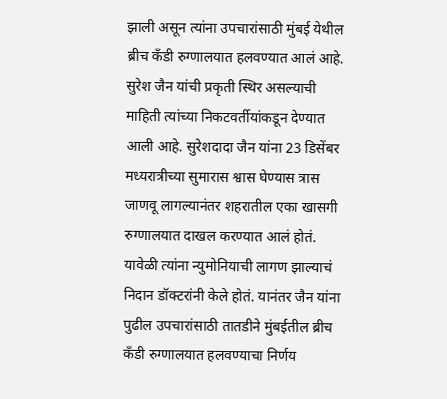झाली असून त्यांना उपचारांसाठी मुंबई येथील ब्रीच कँडी रुग्णालयात हलवण्यात आलं आहे. सुरेश जैन यांची प्रकृती स्थिर असल्याची माहिती त्यांच्या निकटवर्तीयांकडून देण्यात आली आहे. सुरेशदादा जैन यांना 23 डिसेंबर मध्यरात्रीच्या सुमारास श्वास घेण्यास त्रास जाणवू लागल्यानंतर शहरातील एका खासगी रुग्णालयात दाखल करण्यात आलं होतं. यावेळी त्यांना न्युमोनियाची लागण झाल्याचं निदान डॉक्टरांनी केले होतं. यानंतर जैन यांना पुढील उपचारांसाठी तातडीने मुंबईतील ब्रीच कँडी रुग्णालयात हलवण्याचा निर्णय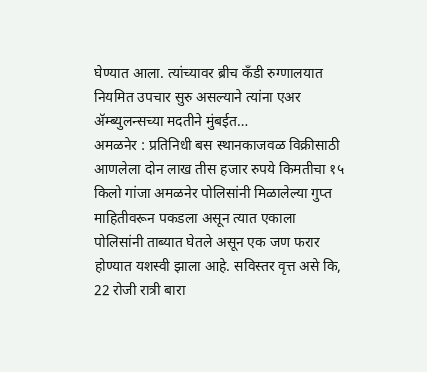घेण्यात आला. त्यांच्यावर ब्रीच कँडी रुग्णालयात नियमित उपचार सुरु असल्याने त्यांना एअर ॲम्ब्युलन्सच्या मदतीने मुंबईत…
अमळनेर : प्रतिनिधी बस स्थानकाजवळ विक्रीसाठी आणलेला दोन लाख तीस हजार रुपये किमतीचा १५ किलो गांजा अमळनेर पोलिसांनी मिळालेल्या गुप्त माहितीवरून पकडला असून त्यात एकाला पोलिसांनी ताब्यात घेतले असून एक जण फरार होण्यात यशस्वी झाला आहे. सविस्तर वृत्त असे कि, 22 रोजी रात्री बारा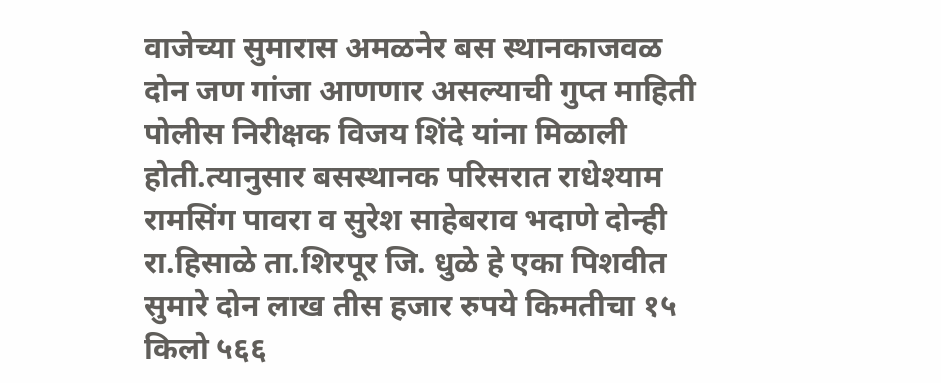वाजेच्या सुमारास अमळनेर बस स्थानकाजवळ दोन जण गांजा आणणार असल्याची गुप्त माहिती पोलीस निरीक्षक विजय शिंदे यांना मिळाली होती.त्यानुसार बसस्थानक परिसरात राधेश्याम रामसिंग पावरा व सुरेश साहेबराव भदाणे दोन्ही रा.हिसाळे ता.शिरपूर जि. धुळे हे एका पिशवीत सुमारे दोन लाख तीस हजार रुपये किमतीचा १५ किलो ५६६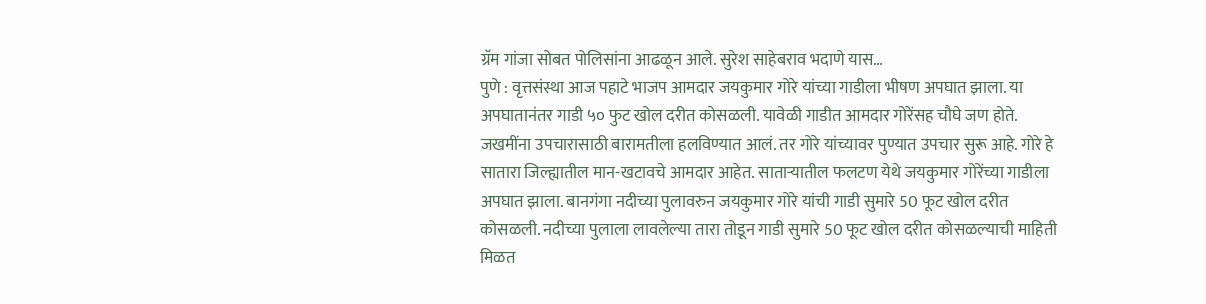ग्रॅम गांजा सोबत पोलिसांना आढळून आले. सुरेश साहेबराव भदाणे यास…
पुणे : वृत्तसंस्था आज पहाटे भाजप आमदार जयकुमार गोरे यांच्या गाडीला भीषण अपघात झाला. या अपघातानंतर गाडी ५० फुट खोल दरीत कोसळली. यावेळी गाडीत आमदार गोरेंसह चौघे जण होते. जखमींना उपचारासाठी बारामतीला हलविण्यात आलं. तर गोरे यांच्यावर पुण्यात उपचार सुरू आहे. गोरे हे सातारा जिल्ह्यातील मान-खटावचे आमदार आहेत. साताऱ्यातील फलटण येथे जयकुमार गोरेंच्या गाडीला अपघात झाला. बानगंगा नदीच्या पुलावरुन जयकुमार गोरे यांची गाडी सुमारे 50 फूट खोल दरीत कोसळली. नदीच्या पुलाला लावलेल्या तारा तोडून गाडी सुमारे 50 फूट खोल दरीत कोसळल्याची माहिती मिळत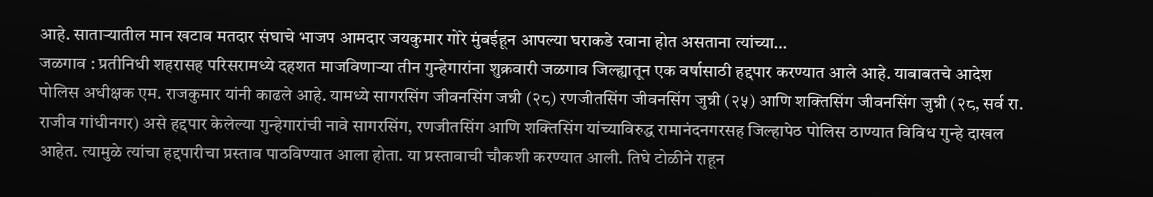आहे. साताऱ्यातील मान खटाव मतदार संघाचे भाजप आमदार जयकुमार गोरे मुंबईहून आपल्या घराकडे रवाना होत असताना त्यांच्या…
जळगाव : प्रतीनिधी शहरासह परिसरामध्ये दहशत माजविणाऱ्या तीन गुन्हेगारांना शुक्रवारी जळगाव जिल्ह्यातून एक वर्षासाठी हद्दपार करण्यात आले आहे. याबाबतचे आदेश पोलिस अधीक्षक एम. राजकुमार यांनी काढले आहे. यामध्ये सागरसिंग जीवनसिंग जन्नी (२८) रणजीतसिंग जीवनसिंग जुन्नी (२५) आणि शक्तिसिंग जीवनसिंग जुन्नी (२८, सर्व रा. राजीव गांधीनगर) असे हद्दपार केलेल्या गुन्हेगारांची नावे सागरसिंग, रणजीतसिंग आणि शक्तिसिंग यांच्याविरुद्ध रामानंदनगरसह जिल्हापेठ पोलिस ठाण्यात विविध गुन्हे दाखल आहेत. त्यामुळे त्यांचा हद्दपारीचा प्रस्ताव पाठविण्यात आला होता. या प्रस्तावाची चौकशी करण्यात आली. तिघे टोळीने राहून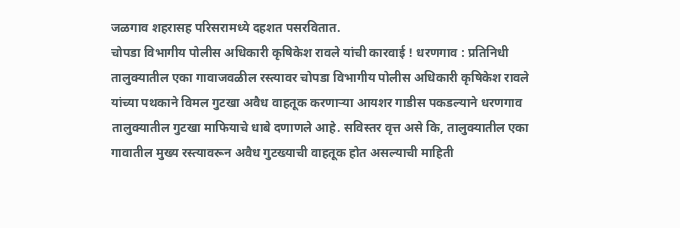जळगाव शहरासह परिसरामध्ये दहशत पसरवितात.
चोपडा विभागीय पोलीस अधिकारी कृषिकेश रावले यांची कारवाई ! धरणगाव : प्रतिनिधी तालुक्यातील एका गावाजवळील रस्त्यावर चोपडा विभागीय पोलीस अधिकारी कृषिकेश रावले यांच्या पथकाने विमल गुटखा अवैध वाहतूक करणाऱ्या आयशर गाडीस पकडल्याने धरणगाव तालुक्यातील गुटखा माफियाचे धाबे दणाणले आहे. सविस्तर वृत्त असे कि, तालुक्यातील एका गावातील मुख्य रस्त्यावरून अवैध गुटख्याची वाहतूक होत असल्याची माहिती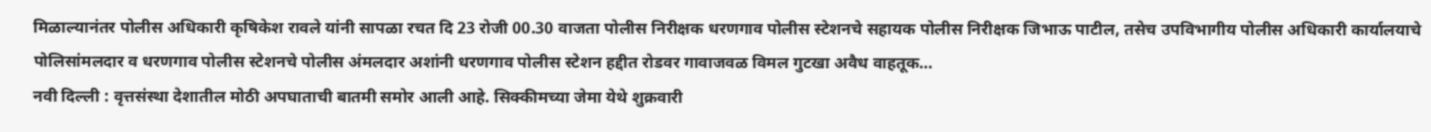मिळाल्यानंतर पोलीस अधिकारी कृषिकेश रावले यांनी सापळा रचत दि 23 रोजी 00.30 वाजता पोलीस निरीक्षक धरणगाव पोलीस स्टेशनचे सहायक पोलीस निरीक्षक जिभाऊ पाटील, तसेच उपविभागीय पोलीस अधिकारी कार्यालयाचे पोलिसांमलदार व धरणगाव पोलीस स्टेशनचे पोलीस अंमलदार अशांनी धरणगाव पोलीस स्टेशन हद्दीत रोडवर गावाजवळ विमल गुटखा अवैध वाहतूक…
नवी दिल्ली : वृत्तसंस्था देशातील मोठी अपघाताची बातमी समोर आली आहे. सिक्कीमच्या जेमा येथे शुक्रवारी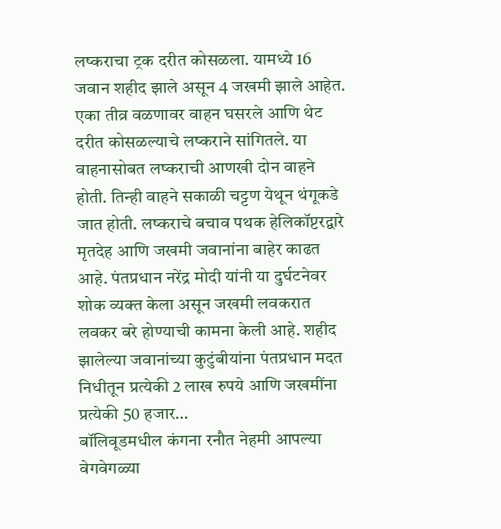लष्कराचा ट्रक दरीत कोसळला. यामध्ये 16 जवान शहीद झाले असून 4 जखमी झाले आहेत. एका तीव्र वळणावर वाहन घसरले आणि थेट दरीत कोसळल्याचे लष्कराने सांगितले. या वाहनासोबत लष्कराची आणखी दोन वाहने होती. तिन्ही वाहने सकाळी चट्टण येथून थंगूकडे जात होती. लष्कराचे बचाव पथक हेलिकॉप्टरद्वारे मृतदेह आणि जखमी जवानांना बाहेर काढत आहे. पंतप्रधान नरेंद्र मोदी यांनी या दुर्घटनेवर शोक व्यक्त केला असून जखमी लवकरात लवकर बरे होण्याची कामना केली आहे. शहीद झालेल्या जवानांच्या कुटुंबीयांना पंतप्रधान मदत निधीतून प्रत्येकी 2 लाख रुपये आणि जखमींना प्रत्येकी 50 हजार…
बॉलिवूडमधील कंगना रनौत नेहमी आपल्या वेगवेगळ्या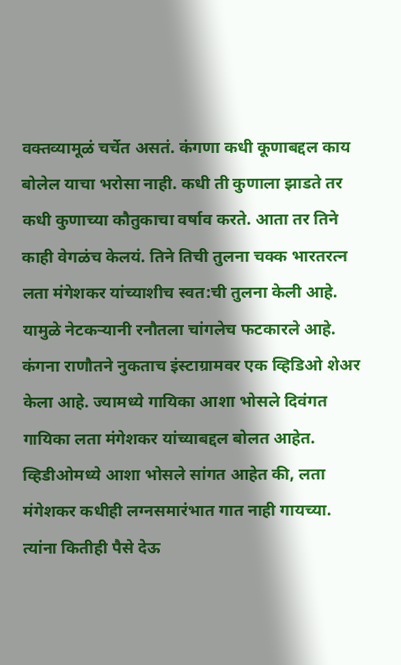वक्तव्यामूळं चर्चेत असतं. कंगणा कधी कूणाबद्दल काय बोलेल याचा भरोसा नाही. कधी ती कुणाला झाडते तर कधी कुणाच्या कौतुकाचा वर्षाव करते. आता तर तिने काही वेगळंच केलयं. तिने तिची तुलना चक्क भारतरत्न लता मंगेशकर यांच्याशीच स्वत:ची तुलना केली आहे. यामुळे नेटकऱ्यानी रनौतला चांगलेच फटकारले आहे. कंगना राणौतने नुकताच इंस्टाग्रामवर एक व्हिडिओ शेअर केला आहे. ज्यामध्ये गायिका आशा भोसले दिवंगत गायिका लता मंगेशकर यांच्याबद्दल बोलत आहेत. व्हिडीओमध्ये आशा भोसले सांगत आहेत की, लता मंगेशकर कधीही लग्नसमारंभात गात नाही गायच्या. त्यांना कितीही पैसे देऊ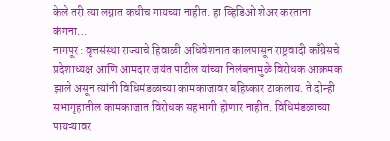केले तरी त्या लग्नात कधीच गायच्या नाहीत. हा व्हिडिओ शेअर करताना कंगना…
नागपूर : वृत्तसंस्था राज्याचे हिवाळी अधिवेशनात कालपासून राष्ट्रवादी काँग्रेसचे प्रदेशाध्यक्ष आणि आमदार जयंत पाटील यांच्या निलंबनामुळे विरोधक आक्रमक झाले असून त्यांनी विधिमंडळाच्या कामकाजावर बहिष्कार टाकलाय. ते दोन्ही सभागृहातील कामकाजात विरोधक सहभागी होणार नाहीत. विधिमंडळाच्या पायऱ्यावर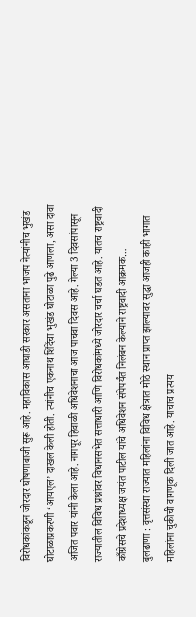विरोधकांकडून जोरदार घोषणाबाजी सुरू आहे. महाविकास आघाडी सरकार असताना भाजप नेत्यांनीच भुखंड घोटाळाप्रकरणी ‘आयएल’ दाखल केली होती. त्यांनीच एकनाथ शिंदेंचा भुखंड घोटाळा पुढे आणला, असा दावा अजित पवार यांनी केला आहे. नागपूर हिवाळी अधिवेशनाचा आज पाचवा दिवस आहे. गेल्या 3 दिवसांपासून राज्यातील विविध प्रश्नांवर विधानसभेत सत्ताधारी आणि विरोधकांमध्ये जोरदार चर्चा घडत आहे. यातच राष्ट्रवादी काँग्रेसचे प्रदेशाध्यक्ष जयंत पाटील यांचे अधिवेशन संपेपर्यंत निलंबन केल्याने राष्ट्रवादी आक्रमक…
बुलढाणा : वृत्तसंस्था राज्यात महिलांना विविध क्षेत्रात मोठे स्थान प्राप्त झाल्यावर सुद्धा आजही काही भागात महिलांना चुकीची वागणूक दिली जात आहे. याचाच प्रत्यय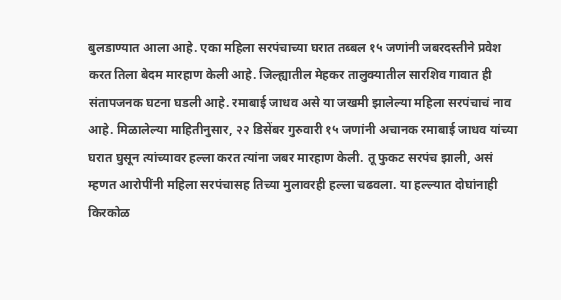बुलडाण्यात आला आहे. एका महिला सरपंचाच्या घरात तब्बल १५ जणांनी जबरदस्तीने प्रवेश करत तिला बेदम मारहाण केली आहे. जिल्ह्यातील मेहकर तालुक्यातील सारशिव गावात ही संतापजनक घटना घडली आहे. रमाबाई जाधव असे या जखमी झालेल्या महिला सरपंचाचं नाव आहे. मिळालेल्या माहितीनुसार, २२ डिसेंबर गुरुवारी १५ जणांनी अचानक रमाबाई जाधव यांच्या घरात घुसून त्यांच्यावर हल्ला करत त्यांना जबर मारहाण केली. तू फुकट सरपंच झाली, असं म्हणत आरोपींनी महिला सरपंचासह तिच्या मुलावरही हल्ला चढवला. या हल्ल्यात दोघांनाही किरकोळ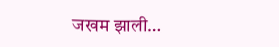जखम झाली…